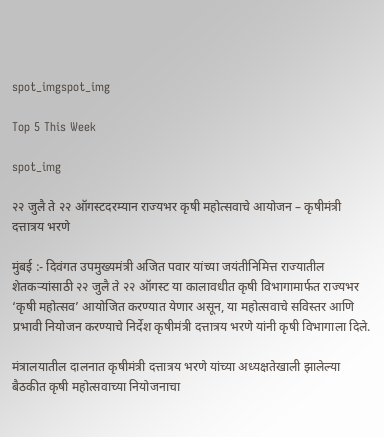spot_imgspot_img

Top 5 This Week

spot_img

२२ जुलै ते २२ ऑगस्टदरम्यान राज्यभर कृषी महोत्सवाचे आयोजन – कृषीमंत्री दत्तात्रय भरणे

मुंबई :- दिवंगत उपमुख्यमंत्री अजित पवार यांच्या जयंतीनिमित्त राज्यातील शेतकऱ्यांसाठी २२ जुलै ते २२ ऑगस्ट या कालावधीत कृषी विभागामार्फत राज्यभर ‘कृषी महोत्सव’ आयोजित करण्यात येणार असून, या महोत्सवाचे सविस्तर आणि प्रभावी नियोजन करण्याचे निर्देश कृषीमंत्री दत्तात्रय भरणे यांनी कृषी विभागाला दिले.

मंत्रालयातील दालनात कृषीमंत्री दत्तात्रय भरणे यांच्या अध्यक्षतेखाली झालेल्या बैठकीत कृषी महोत्सवाच्या नियोजनाचा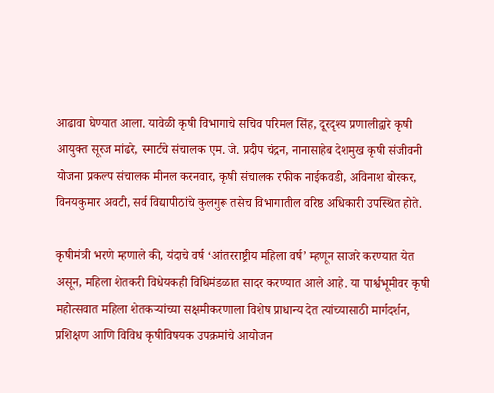आढावा घेण्यात आला. यावेळी कृषी विभागाचे सचिव परिमल सिंह, दूरदृश्य प्रणालीद्वारे कृषी आयुक्त सूरज मांढरे, स्मार्टचे संचालक एम. जे. प्रदीप चंद्रन, नानासाहेब देशमुख कृषी संजीवनी योजना प्रकल्प संचालक मीनल करनवार, कृषी संचालक रफीक नाईकवडी, अविनाश बोरकर, विनयकुमार अवटी, सर्व विद्यापीठांचे कुलगुरू तसेच विभागातील वरिष्ठ अधिकारी उपस्थित होते.

कृषीमंत्री भरणे म्हणाले की, यंदाचे वर्ष ‘आंतरराष्ट्रीय महिला वर्ष’ म्हणून साजरे करण्यात येत असून, महिला शेतकरी विधेयकही विधिमंडळात सादर करण्यात आले आहे. या पार्श्वभूमीवर कृषी महोत्सवात महिला शेतकऱ्यांच्या सक्षमीकरणाला विशेष प्राधान्य देत त्यांच्यासाठी मार्गदर्शन, प्रशिक्षण आणि विविध कृषीविषयक उपक्रमांचे आयोजन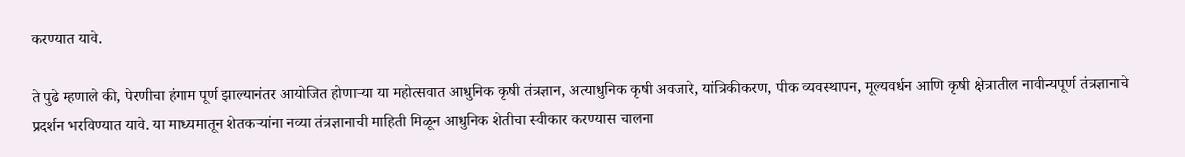करण्यात यावे.

ते पुढे म्हणाले की, पेरणीचा हंगाम पूर्ण झाल्यानंतर आयोजित होणाऱ्या या महोत्सवात आधुनिक कृषी तंत्रज्ञान, अत्याधुनिक कृषी अवजारे, यांत्रिकीकरण, पीक व्यवस्थापन, मूल्यवर्धन आणि कृषी क्षेत्रातील नावीन्यपूर्ण तंत्रज्ञानाचे प्रदर्शन भरविण्यात यावे. या माध्यमातून शेतकऱ्यांना नव्या तंत्रज्ञानाची माहिती मिळून आधुनिक शेतीचा स्वीकार करण्यास चालना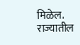मिळेल. राज्यातील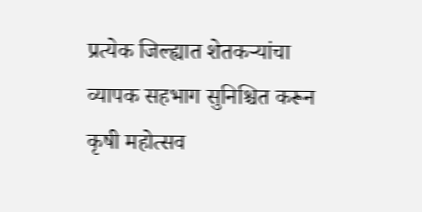प्रत्येक जिल्ह्यात शेतकऱ्यांचा व्यापक सहभाग सुनिश्चित करून कृषी महोत्सव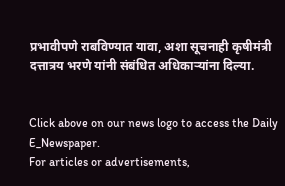प्रभावीपणे राबविण्यात यावा, अशा सूचनाही कृषीमंत्री दत्तात्रय भरणे यांनी संबंधित अधिकाऱ्यांना दिल्या.


Click above on our news logo to access the Daily E_Newspaper.
For articles or advertisements,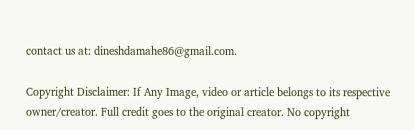contact us at: dineshdamahe86@gmail.com.

Copyright Disclaimer: If Any Image, video or article belongs to its respective owner/creator. Full credit goes to the original creator. No copyright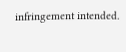infringement intended.